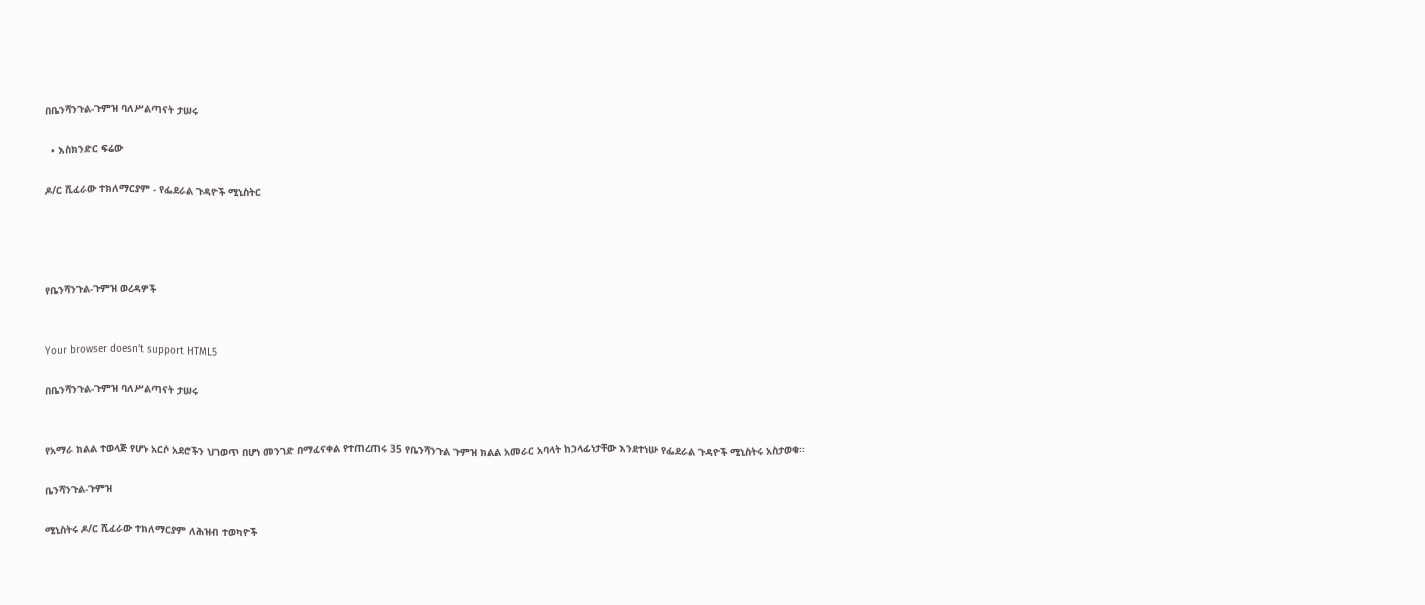በቤንሻንጉል-ጉምዝ ባለሥልጣናት ታሠሩ

  • እስክንድር ፍሬው

ዶ/ር ሺፈራው ተክለማርያም - የፌደራል ጉዳዮች ሚኒስትር




የቤንሻንጉል-ጉምዝ ወረዳዎች


Your browser doesn’t support HTML5

በቤንሻንጉል-ጉምዝ ባለሥልጣናት ታሠሩ


የአማራ ክልል ተወላጅ የሆኑ አርሶ አደሮችን ህገወጥ በሆነ መንገድ በማፈናቀል የተጠረጠሩ 35 የቤንሻንጉል ጉምዝ ክልል አመራር አባላት ከኃላፊነታቸው እንደተነሡ የፌደራል ጉዳዮች ሚኒስትሩ አስታወቁ፡፡

ቤንሻንጉል-ጉምዝ

ሚኒስትሩ ዶ/ር ሺፈራው ተክለማርያም ለሕዝብ ተወካዮች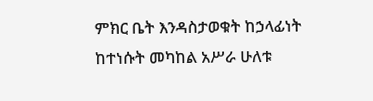ምክር ቤት እንዳስታወቁት ከኃላፊነት ከተነሱት መካከል አሥራ ሁለቱ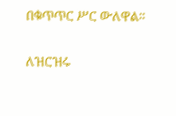በቁጥጥር ሥር ውለዋል፡፡

ለዝርዝሩ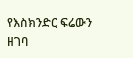የእስክንድር ፍሬውን ዘገባ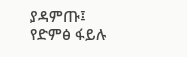ያዳምጡ፤ የድምፅ ፋይሉ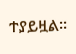ተያይዟል፡፡